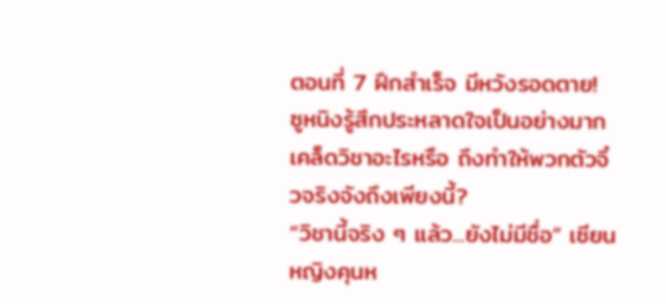ตอนที่ 7 ฝึกสำเร็จ มีหวังรอดตาย!
ซูหนิงรู้สึกประหลาดใจเป็นอย่างมาก
เคล็ดวิชาอะไรหรือ ถึงทำให้พวกตัวจิ๋วจริงจังถึงเพียงนี้?
“วิชานี้จริง ๆ แล้ว...ยังไม่มีชื่อ” เซียนหญิงคุนห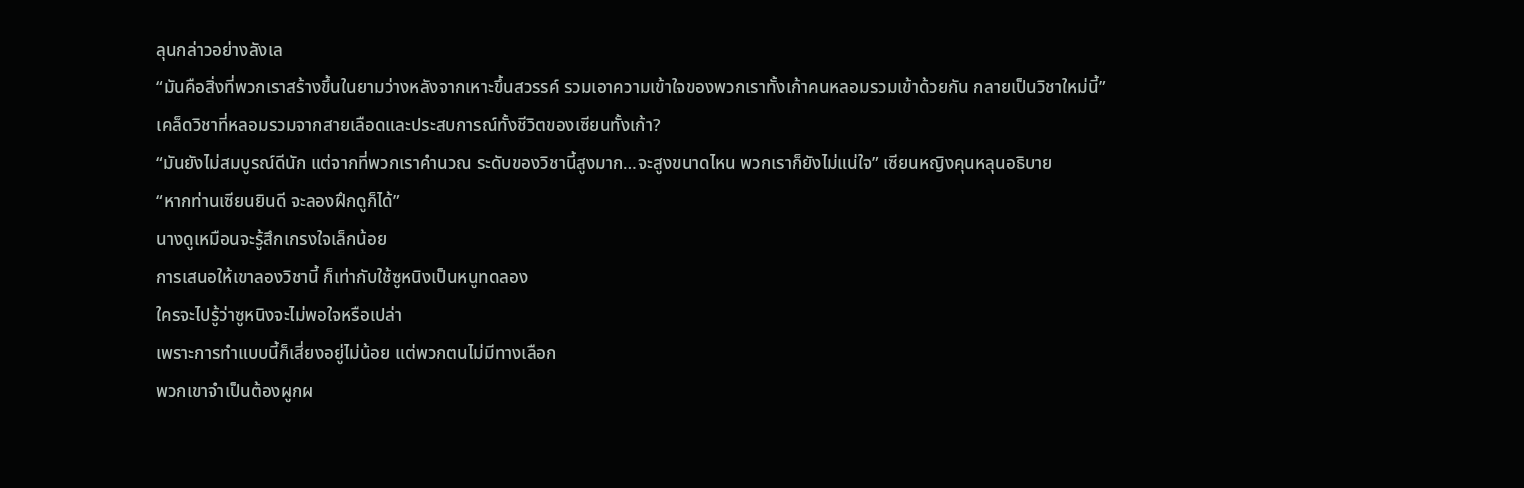ลุนกล่าวอย่างลังเล
“มันคือสิ่งที่พวกเราสร้างขึ้นในยามว่างหลังจากเหาะขึ้นสวรรค์ รวมเอาความเข้าใจของพวกเราทั้งเก้าคนหลอมรวมเข้าด้วยกัน กลายเป็นวิชาใหม่นี้”
เคล็ดวิชาที่หลอมรวมจากสายเลือดและประสบการณ์ทั้งชีวิตของเซียนทั้งเก้า?
“มันยังไม่สมบูรณ์ดีนัก แต่จากที่พวกเราคำนวณ ระดับของวิชานี้สูงมาก…จะสูงขนาดไหน พวกเราก็ยังไม่แน่ใจ” เซียนหญิงคุนหลุนอธิบาย
“หากท่านเซียนยินดี จะลองฝึกดูก็ได้”
นางดูเหมือนจะรู้สึกเกรงใจเล็กน้อย
การเสนอให้เขาลองวิชานี้ ก็เท่ากับใช้ซูหนิงเป็นหนูทดลอง
ใครจะไปรู้ว่าซูหนิงจะไม่พอใจหรือเปล่า
เพราะการทำแบบนี้ก็เสี่ยงอยู่ไม่น้อย แต่พวกตนไม่มีทางเลือก
พวกเขาจำเป็นต้องผูกผ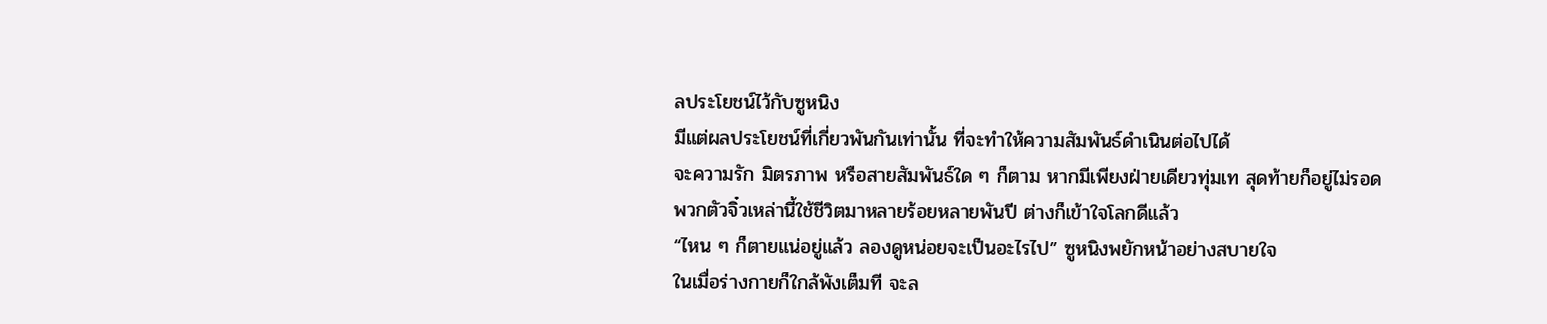ลประโยชน์ไว้กับซูหนิง
มีแต่ผลประโยชน์ที่เกี่ยวพันกันเท่านั้น ที่จะทำให้ความสัมพันธ์ดำเนินต่อไปได้
จะความรัก มิตรภาพ หรือสายสัมพันธ์ใด ๆ ก็ตาม หากมีเพียงฝ่ายเดียวทุ่มเท สุดท้ายก็อยู่ไม่รอด
พวกตัวจิ๋วเหล่านี้ใช้ชีวิตมาหลายร้อยหลายพันปี ต่างก็เข้าใจโลกดีแล้ว
“ไหน ๆ ก็ตายแน่อยู่แล้ว ลองดูหน่อยจะเป็นอะไรไป” ซูหนิงพยักหน้าอย่างสบายใจ
ในเมื่อร่างกายก็ใกล้พังเต็มที จะล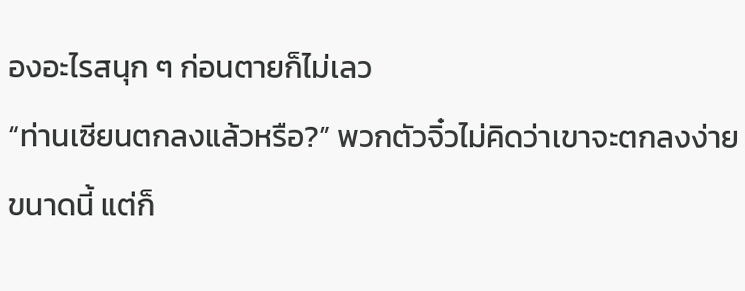องอะไรสนุก ๆ ก่อนตายก็ไม่เลว
“ท่านเซียนตกลงแล้วหรือ?” พวกตัวจิ๋วไม่คิดว่าเขาจะตกลงง่ายขนาดนี้ แต่ก็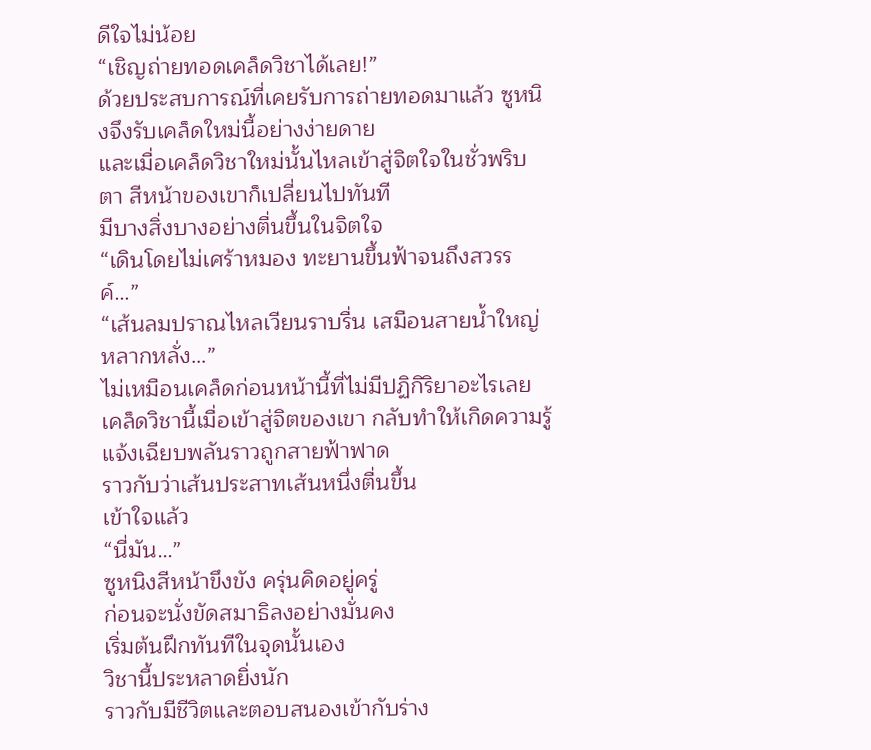ดีใจไม่น้อย
“เชิญถ่ายทอดเคล็ดวิชาได้เลย!”
ด้วยประสบการณ์ที่เคยรับการถ่ายทอดมาแล้ว ซูหนิงจึงรับเคล็ดใหม่นี้อย่างง่ายดาย
และเมื่อเคล็ดวิชาใหม่นั้นไหลเข้าสู่จิตใจในชั่วพริบตา สีหน้าของเขาก็เปลี่ยนไปทันที
มีบางสิ่งบางอย่างตื่นขึ้นในจิตใจ
“เดินโดยไม่เศร้าหมอง ทะยานขึ้นฟ้าจนถึงสวรรค์…”
“เส้นลมปราณไหลเวียนราบรื่น เสมือนสายน้ำใหญ่หลากหลั่ง…”
ไม่เหมือนเคล็ดก่อนหน้านี้ที่ไม่มีปฏิกิริยาอะไรเลย
เคล็ดวิชานี้เมื่อเข้าสู่จิตของเขา กลับทำให้เกิดความรู้แจ้งเฉียบพลันราวถูกสายฟ้าฟาด
ราวกับว่าเส้นประสาทเส้นหนึ่งตื่นขึ้น
เข้าใจแล้ว
“นี่มัน…”
ซูหนิงสีหน้าขึงขัง ครุ่นคิดอยู่ครู่
ก่อนจะนั่งขัดสมาธิลงอย่างมั่นคง
เริ่มต้นฝึกทันทีในจุดนั้นเอง
วิชานี้ประหลาดยิ่งนัก
ราวกับมีชีวิตและตอบสนองเข้ากับร่าง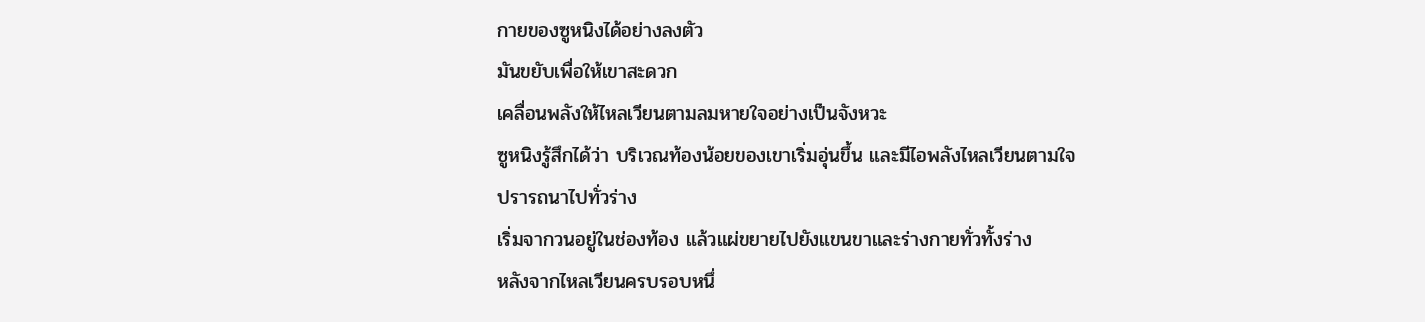กายของซูหนิงได้อย่างลงตัว
มันขยับเพื่อให้เขาสะดวก
เคลื่อนพลังให้ไหลเวียนตามลมหายใจอย่างเป็นจังหวะ
ซูหนิงรู้สึกได้ว่า บริเวณท้องน้อยของเขาเริ่มอุ่นขึ้น และมีไอพลังไหลเวียนตามใจปรารถนาไปทั่วร่าง
เริ่มจากวนอยู่ในช่องท้อง แล้วแผ่ขยายไปยังแขนขาและร่างกายทั่วทั้งร่าง
หลังจากไหลเวียนครบรอบหนึ่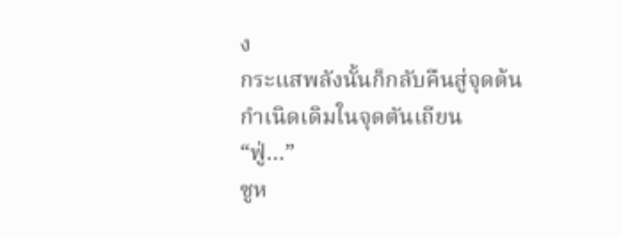ง
กระแสพลังนั้นก็กลับคืนสู่จุดต้นกำเนิดเดิมในจุดตันเถียน
“ฟู่…”
ซูห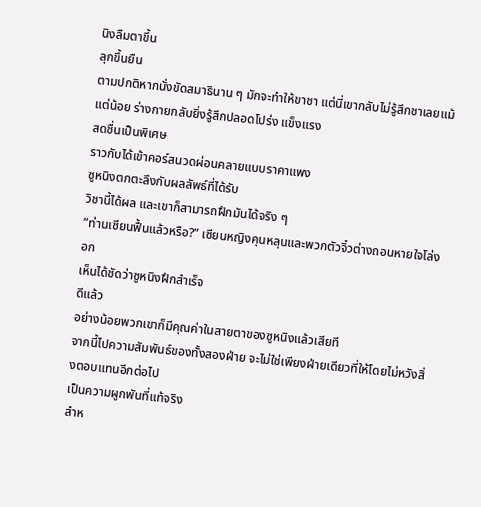นิงลืมตาขึ้น
ลุกขึ้นยืน
ตามปกติหากนั่งขัดสมาธินาน ๆ มักจะทำให้ขาชา แต่นี่เขากลับไม่รู้สึกชาเลยแม้แต่น้อย ร่างกายกลับยิ่งรู้สึกปลอดโปร่ง แข็งแรง
สดชื่นเป็นพิเศษ
ราวกับได้เข้าคอร์สนวดผ่อนคลายแบบราคาแพง
ซูหนิงตกตะลึงกับผลลัพธ์ที่ได้รับ
วิชานี้ได้ผล และเขาก็สามารถฝึกมันได้จริง ๆ
“ท่านเซียนฟื้นแล้วหรือ?” เซียนหญิงคุนหลุนและพวกตัวจิ๋วต่างถอนหายใจโล่งอก
เห็นได้ชัดว่าซูหนิงฝึกสำเร็จ
ดีแล้ว
อย่างน้อยพวกเขาก็มีคุณค่าในสายตาของซูหนิงแล้วเสียที
จากนี้ไปความสัมพันธ์ของทั้งสองฝ่าย จะไม่ใช่เพียงฝ่ายเดียวที่ให้โดยไม่หวังสิ่งตอบแทนอีกต่อไป
เป็นความผูกพันที่แท้จริง
สำห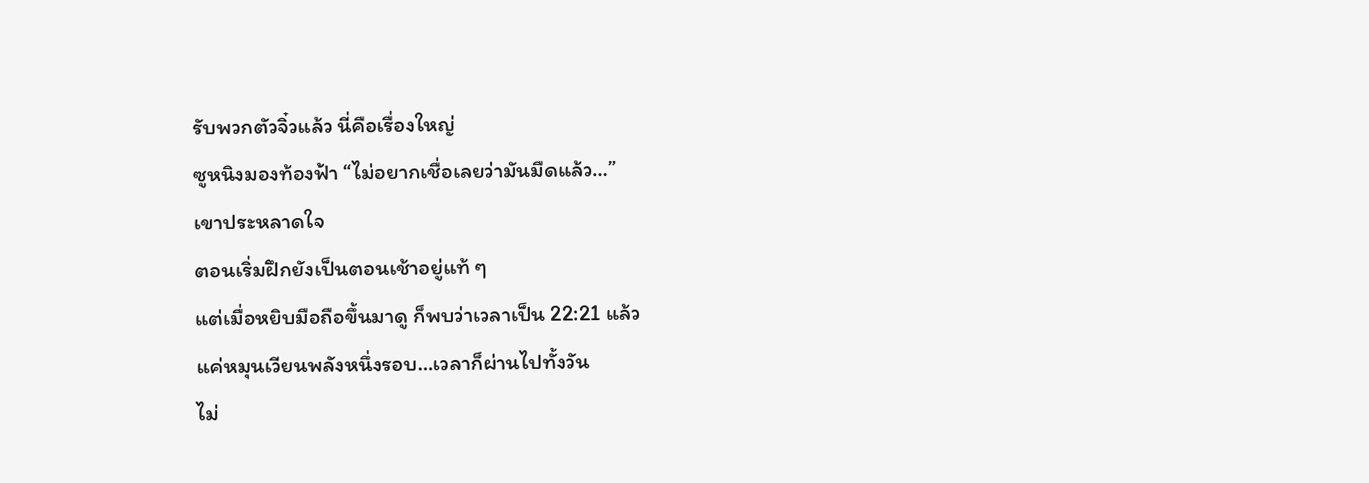รับพวกตัวจิ๋วแล้ว นี่คือเรื่องใหญ่
ซูหนิงมองท้องฟ้า “ไม่อยากเชื่อเลยว่ามันมืดแล้ว…”
เขาประหลาดใจ
ตอนเริ่มฝึกยังเป็นตอนเช้าอยู่แท้ ๆ
แต่เมื่อหยิบมือถือขึ้นมาดู ก็พบว่าเวลาเป็น 22:21 แล้ว
แค่หมุนเวียนพลังหนึ่งรอบ…เวลาก็ผ่านไปทั้งวัน
ไม่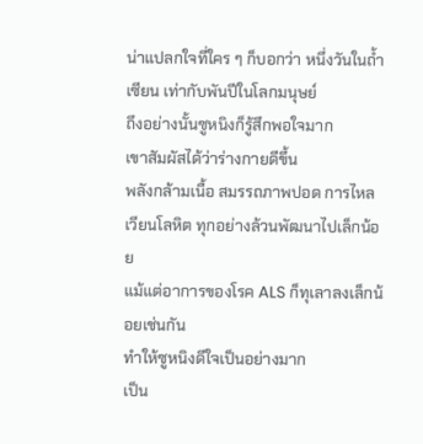น่าแปลกใจที่ใคร ๆ ก็บอกว่า หนึ่งวันในถ้ำเซียน เท่ากับพันปีในโลกมนุษย์
ถึงอย่างนั้นซูหนิงก็รู้สึกพอใจมาก
เขาสัมผัสได้ว่าร่างกายดีขึ้น
พลังกล้ามเนื้อ สมรรถภาพปอด การไหลเวียนโลหิต ทุกอย่างล้วนพัฒนาไปเล็กน้อย
แม้แต่อาการของโรค ALS ก็ทุเลาลงเล็กน้อยเช่นกัน
ทำให้ซูหนิงดีใจเป็นอย่างมาก
เป็น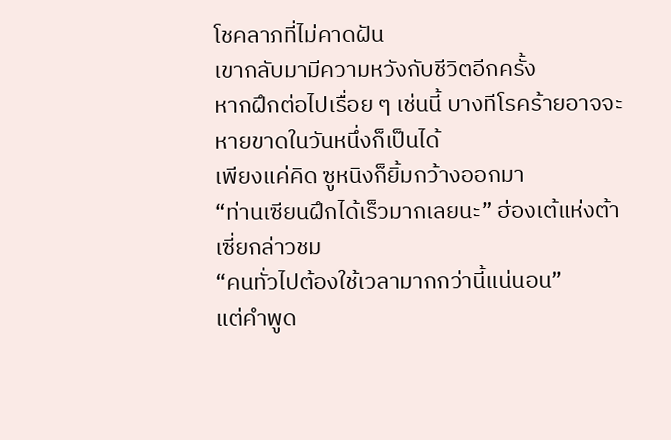โชคลาภที่ไม่คาดฝัน
เขากลับมามีความหวังกับชีวิตอีกครั้ง
หากฝึกต่อไปเรื่อย ๆ เช่นนี้ บางทีโรคร้ายอาจจะหายขาดในวันหนึ่งก็เป็นได้
เพียงแค่คิด ซูหนิงก็ยิ้มกว้างออกมา
“ท่านเซียนฝึกได้เร็วมากเลยนะ” ฮ่องเต้แห่งต้าเซี่ยกล่าวชม
“คนทั่วไปต้องใช้เวลามากกว่านี้แน่นอน”
แต่คำพูด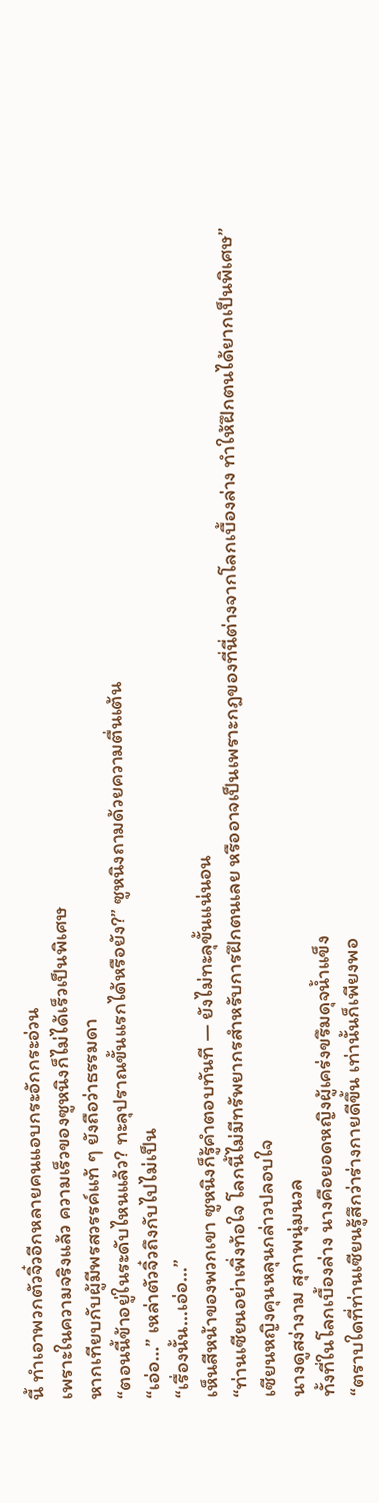นี้ ทำเอาพวกตัวจิ๋วอีกหลายคนแอบกระอักกระอ่วน
เพราะในความจริงแล้ว ความเร็วของซูหนิงก็ไม่ได้เร็วเป็นพิเศษ
หากเทียบกับผู้มีพรสวรรค์แท้ ๆ ยังถือว่าธรรมดา
“ตอนนี้ข้าอยู่ในระดับไหนแล้ว? ทะลุปราณขั้นแรกได้หรือยัง?” ซูหนิงถามด้วยความตื่นเต้น
“เอ่อ…” เหล่าตัวจิ๋วถึงกับไปไม่เป็น
“เรื่องนั้น…เอ่อ…”
เห็นสีหน้าของพวกเขา ซูหนิงก็รู้คำตอบทันที — ยังไม่ทะลุขั้นแน่นอน
“ท่านเซียนอย่าเพิ่งท้อใจ โลกนี้ไม่มีทรัพยากรสำหรับการฝึกตนเลย หรืออาจเป็นเพราะกฎของที่นี่ต่างจากโลกเบื้องล่าง ทำให้ฝึกตนได้ยากเป็นพิเศษ” เซียนหญิงคุนหลุนกล่าวปลอบใจ
นางดูสง่างาม สุภาพนุ่มนวล
ทั้งที่ในโลกเบื้องล่าง นางคือยอดหญิงผู้เคร่งขรึมดุจน้ำแข็ง
“ตราบใดที่ท่านเซียนรู้สึกว่าร่างกายดีขึ้น เท่านั้นก็เพียงพอ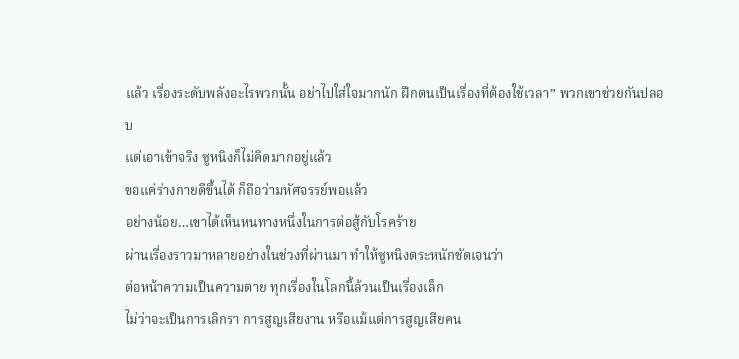แล้ว เรื่องระดับพลังอะไรพวกนั้น อย่าไปใส่ใจมากนัก ฝึกตนเป็นเรื่องที่ต้องใช้เวลา” พวกเขาช่วยกันปลอบ
แต่เอาเข้าจริง ซูหนิงก็ไม่คิดมากอยู่แล้ว
ขอแค่ร่างกายดีขึ้นได้ ก็ถือว่ามหัศจรรย์พอแล้ว
อย่างน้อย…เขาได้เห็นหนทางหนึ่งในการต่อสู้กับโรคร้าย
ผ่านเรื่องราวมาหลายอย่างในช่วงที่ผ่านมา ทำให้ซูหนิงตระหนักชัดเจนว่า
ต่อหน้าความเป็นความตาย ทุกเรื่องในโลกนี้ล้วนเป็นเรื่องเล็ก
ไม่ว่าจะเป็นการเลิกรา การสูญเสียงาน หรือแม้แต่การสูญเสียคน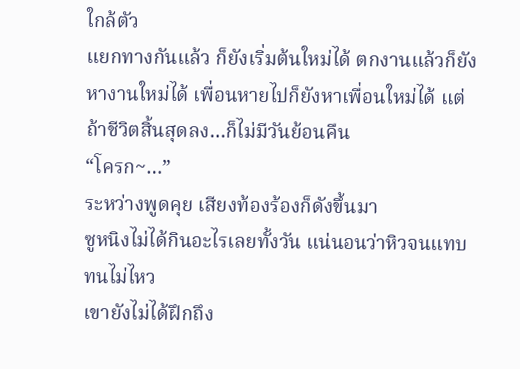ใกล้ตัว
แยกทางกันแล้ว ก็ยังเริ่มต้นใหม่ได้ ตกงานแล้วก็ยังหางานใหม่ได้ เพื่อนหายไปก็ยังหาเพื่อนใหม่ได้ แต่ถ้าชีวิตสิ้นสุดลง…ก็ไม่มีวันย้อนคืน
“โครก~…”
ระหว่างพูดคุย เสียงท้องร้องก็ดังขึ้นมา
ซูหนิงไม่ได้กินอะไรเลยทั้งวัน แน่นอนว่าหิวจนแทบทนไม่ไหว
เขายังไม่ได้ฝึกถึง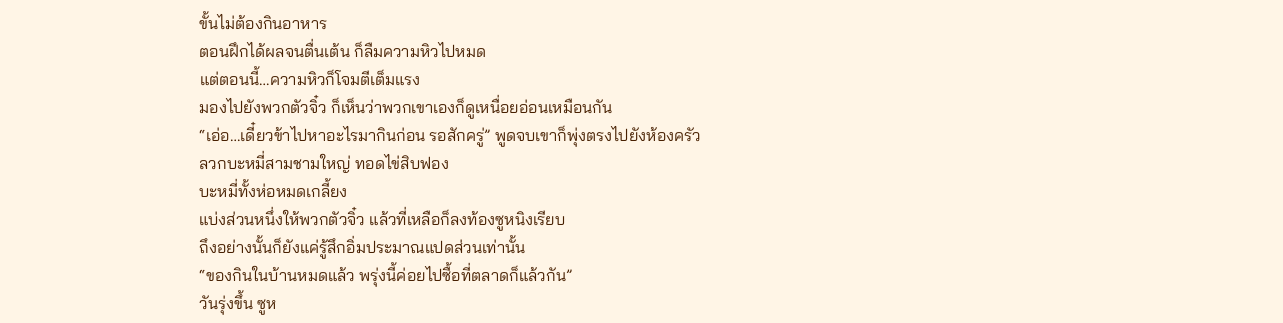ขั้นไม่ต้องกินอาหาร
ตอนฝึกได้ผลจนตื่นเต้น ก็ลืมความหิวไปหมด
แต่ตอนนี้…ความหิวก็โจมตีเต็มแรง
มองไปยังพวกตัวจิ๋ว ก็เห็นว่าพวกเขาเองก็ดูเหนื่อยอ่อนเหมือนกัน
“เอ่อ…เดี๋ยวข้าไปหาอะไรมากินก่อน รอสักครู่” พูดจบเขาก็พุ่งตรงไปยังห้องครัว
ลวกบะหมี่สามชามใหญ่ ทอดไข่สิบฟอง
บะหมี่ทั้งห่อหมดเกลี้ยง
แบ่งส่วนหนึ่งให้พวกตัวจิ๋ว แล้วที่เหลือก็ลงท้องซูหนิงเรียบ
ถึงอย่างนั้นก็ยังแค่รู้สึกอิ่มประมาณแปดส่วนเท่านั้น
“ของกินในบ้านหมดแล้ว พรุ่งนี้ค่อยไปซื้อที่ตลาดก็แล้วกัน”
วันรุ่งขึ้น ซูห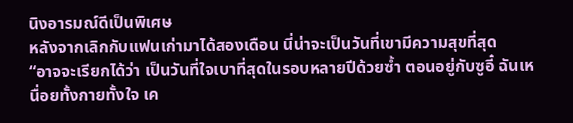นิงอารมณ์ดีเป็นพิเศษ
หลังจากเลิกกับแฟนเก่ามาได้สองเดือน นี่น่าจะเป็นวันที่เขามีความสุขที่สุด
“อาจจะเรียกได้ว่า เป็นวันที่ใจเบาที่สุดในรอบหลายปีด้วยซ้ำ ตอนอยู่กับซูอี๋ ฉันเหนื่อยทั้งกายทั้งใจ เค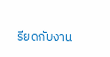รียดกับงาน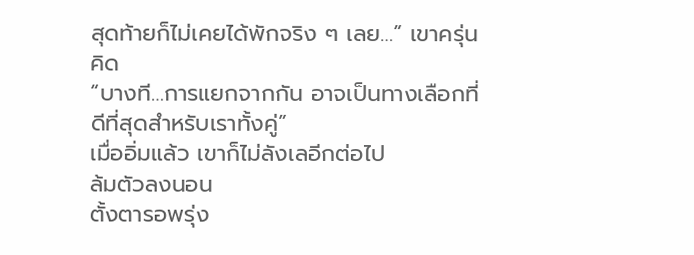สุดท้ายก็ไม่เคยได้พักจริง ๆ เลย…” เขาครุ่นคิด
“บางที…การแยกจากกัน อาจเป็นทางเลือกที่ดีที่สุดสำหรับเราทั้งคู่”
เมื่ออิ่มแล้ว เขาก็ไม่ลังเลอีกต่อไป
ล้มตัวลงนอน
ตั้งตารอพรุ่ง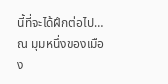นี้ที่จะได้ฝึกต่อไป…
ณ มุมหนึ่งของเมือง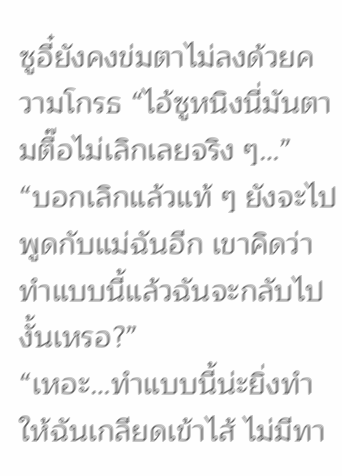ซูอี๋ยังคงข่มตาไม่ลงด้วยความโกรธ “ไอ้ซูหนิงนี่มันตามตื๊อไม่เลิกเลยจริง ๆ…”
“บอกเลิกแล้วแท้ ๆ ยังจะไปพูดกับแม่ฉันอีก เขาคิดว่าทำแบบนี้แล้วฉันจะกลับไปงั้นเหรอ?”
“เหอะ…ทำแบบนี้น่ะยิ่งทำให้ฉันเกลียดเข้าไส้ ไม่มีทา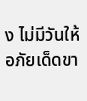ง ไม่มีวันให้อภัยเด็ดขา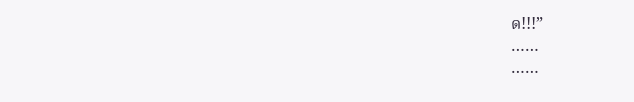ด!!!”
……
……